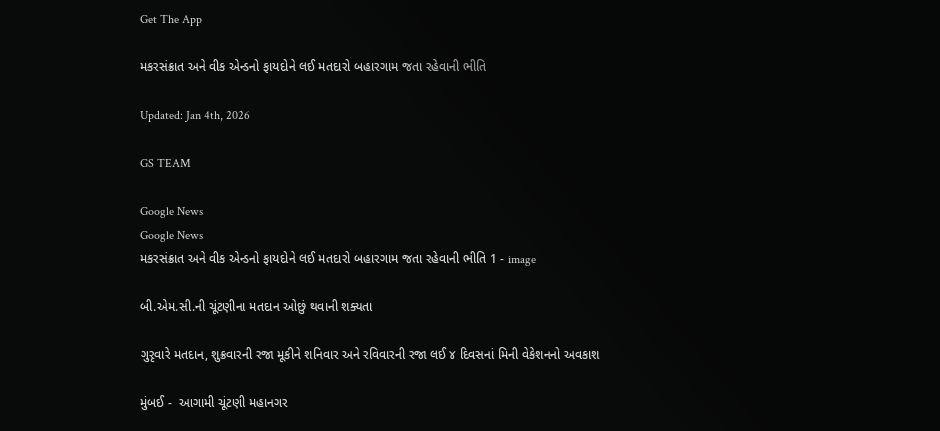Get The App

મકરસંક્રાત અને વીક એન્ડનો ફાયદોને લઈ મતદારો બહારગામ જતા રહેવાની ભીતિ

Updated: Jan 4th, 2026

GS TEAM

Google News
Google News
મકરસંક્રાત અને વીક એન્ડનો ફાયદોને લઈ મતદારો બહારગામ જતા રહેવાની ભીતિ 1 - image

બી.એમ.સી.ની ચૂંટણીના મતદાન ઓછું થવાની શક્યતા

ગુરૃવારે મતદાન, શુક્રવારની રજા મૂકીને શનિવાર અને રવિવારની રજા લઈ ૪ દિવસનાં મિની વેકેશનનો અવકાશ

મુંબઈ -  આગામી ચૂંટણી મહાનગર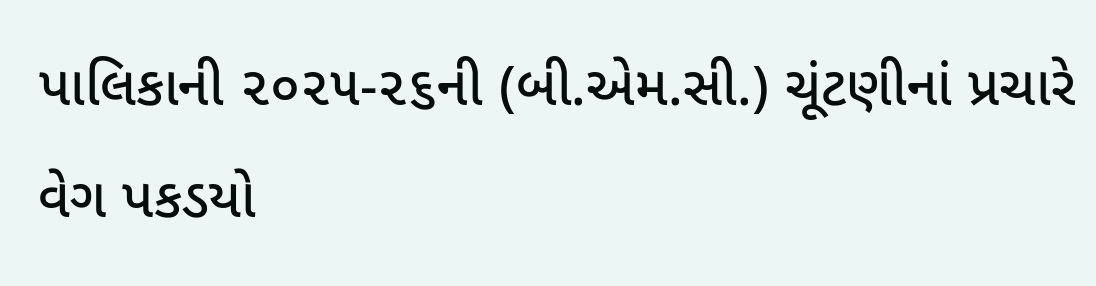પાલિકાની ૨૦૨૫-૨૬ની (બી.એમ.સી.) ચૂંટણીનાં પ્રચારે વેગ પકડયો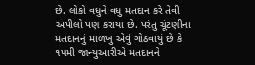છે. લોકો વધુને વધુ મતદાન કરે તેવી અપીલો પણ કરાયા છે. પરંતુ ચૂંટણીના મતદાનનું માળખુ એવું ગોઠવાયું છે કે ૧૫મી જાન્યુઆરીએ મતદાનને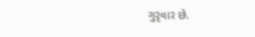ગુરૃવાર છે.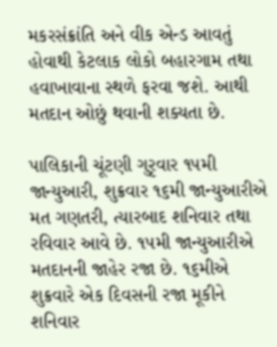મકરસંક્રાંતિ અને વીક એન્ડ આવતું હોવાથી કેટલાક લોકો બહારગામ તથા હવાખાવાના સ્થળે ફરવા જશે. આથી મતદાન ઓછું થવાની શક્યતા છે.

પાલિકાની ચૂંટણી ગુરૃવાર ૧૫મી જાન્યુઆરી, શુક્રવાર ૧૬મી જાન્યુઆરીએ મત ગણતરી, ત્યારબાદ શનિવાર તથા રવિવાર આવે છે. ૧૫મી જાન્યુઆરીએ મતદાનની જાહેર રજા છે. ૧૬મીએ શુક્રવારે એક દિવસની રજા મૂકીને શનિવાર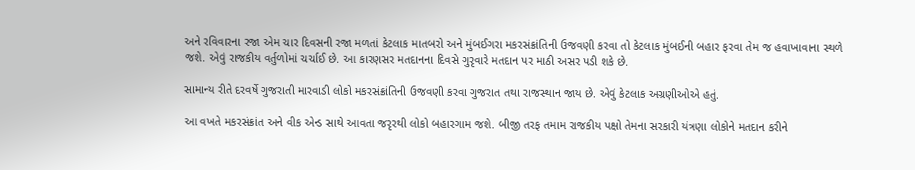અને રવિવારના રજા એમ ચાર દિવસની રજા મળતાં કેટલાક માતબરો અને મુંબઈગરા મકરસંક્રાંતિની ઉજવણી કરવા તો કેટલાક મુંબઈની બહાર ફરવા તેમ જ હવાખાવાના સ્થળે જશે. એવું રાજકીય વર્તુળોમાં ચર્ચાઈ છે. આ કારણસર મતદાનના દિવસે ગુરૃવારે મતદાન પર માઠી અસર પડી શકે છે.

સામાન્ય રીતે દરવર્ષે ગુજરાતી મારવાડી લોકો મકરસંક્રાંતિની ઉજવણી કરવા ગુજરાત તથા રાજસ્થાન જાય છે. એવું કેટલાક અગ્રણીઓએ હતું.

આ વખતે મકરસંક્રાંત અને વીક એન્ડ સાથે આવતા જરૃરથી લોકો બહારગામ જશે. બીજી તરફ તમામ રાજકીય પક્ષો તેમના સરકારી યંત્રણા લોકોને મતદાન કરીને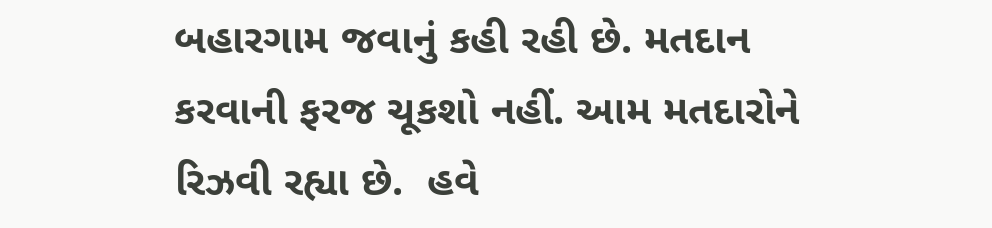બહારગામ જવાનું કહી રહી છે. મતદાન કરવાની ફરજ ચૂકશો નહીં. આમ મતદારોને રિઝવી રહ્યા છે.  હવે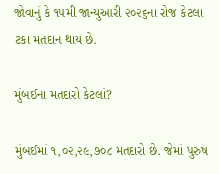જોવાનું કે ૧૫મી જાન્યુઆરી ૨૦૨૬ના રોજ કેટલા ટકા મતદાન થાય છે.

મુંબઈના મતદારો કેટલાં?

મુંબઈમાં ૧,૦૨,૨૯,૭૦૮ મતદારો છે. જેમાં પુરુષ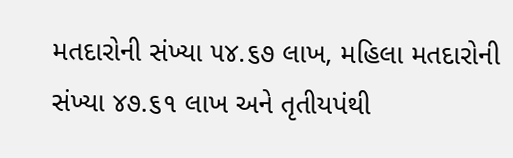મતદારોની સંખ્યા ૫૪.૬૭ લાખ, મહિલા મતદારોની સંખ્યા ૪૭.૬૧ લાખ અને તૃતીયપંથી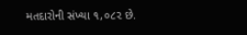મતદારોની સંખ્યા ૧,૦૮૨ છે.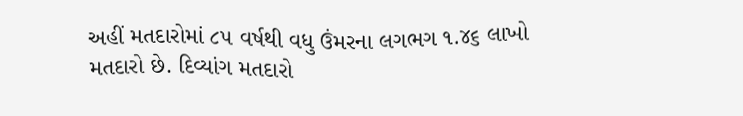અહીં મતદારોમાં ૮૫ વર્ષથી વધુ ઉંમરના લગભગ ૧.૪૬ લાખો મતદારો છે. દિવ્યાંગ મતદારો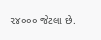૨૪૦૦૦ જેટલા છે.